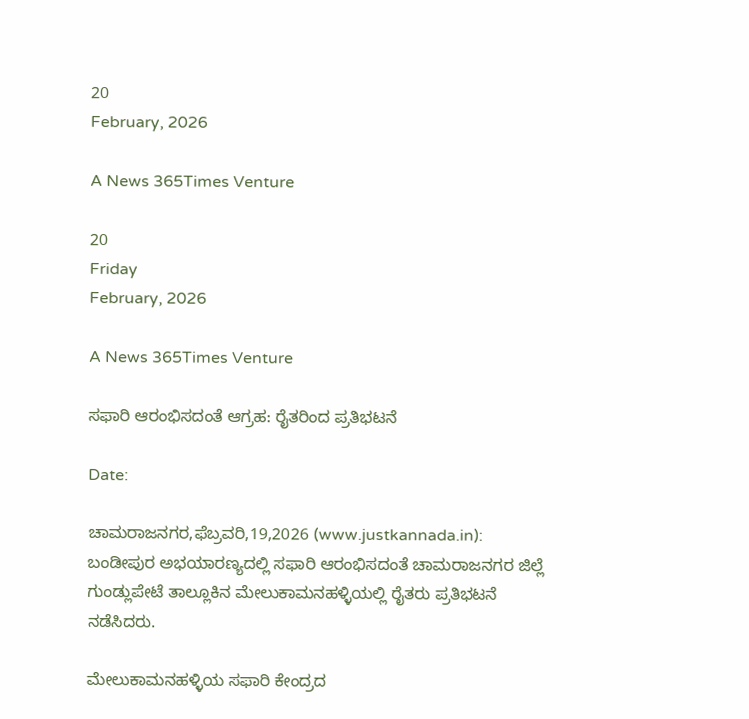20
February, 2026

A News 365Times Venture

20
Friday
February, 2026

A News 365Times Venture

ಸಫಾರಿ ಆರಂಭಿಸದಂತೆ ಆಗ್ರಹ: ರೈತರಿಂದ ಪ್ರತಿಭಟನೆ

Date:

ಚಾಮರಾಜನಗರ,ಫೆಬ್ರವರಿ,19,2026 (www.justkannada.in):  ಬಂಡೀಪುರ ಅಭಯಾರಣ್ಯದಲ್ಲಿ ಸಫಾರಿ ಆರಂಭಿಸದಂತೆ ಚಾಮರಾಜನಗರ ಜಿಲ್ಲೆ ಗುಂಡ್ಲುಪೇಟೆ ತಾಲ್ಲೂಕಿನ ಮೇಲುಕಾಮನಹಳ್ಳಿಯಲ್ಲಿ ರೈತರು ಪ್ರತಿಭಟನೆ ನಡೆಸಿದರು.

ಮೇಲುಕಾಮನಹಳ್ಳಿಯ ಸಫಾರಿ ಕೇಂದ್ರದ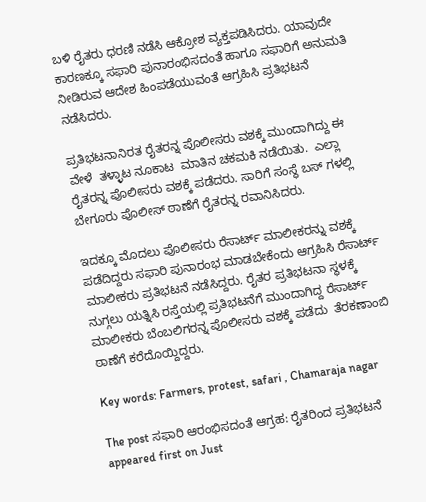ಬಳಿ ರೈತರು ಧರಣಿ ನಡೆಸಿ ಆಕ್ರೋಶ ವ್ಯಕ್ತಪಡಿಸಿದರು. ಯಾವುದೇ ಕಾರಣಕ್ಕೂ ಸಫಾರಿ ಪುನಾರಂಭಿಸದಂತೆ ಹಾಗೂ ಸಫಾರಿಗೆ ಅನುಮತಿ ನೀಡಿರುವ ಆದೇಶ ಹಿಂಪಡೆಯುವಂತೆ ಆಗ್ರಹಿಸಿ ಪ್ರತಿಭಟನೆ ನಡೆಸಿದರು.

ಪ್ರತಿಭಟನಾನಿರತ ರೈತರನ್ನ ಪೊಲೀಸರು ವಶಕ್ಕೆ ಮುಂದಾಗಿದ್ದು ಈ ವೇಳೆ  ತಳ್ಳಾಟ ನೂಕಾಟ  ಮಾತಿನ ಚಕಮಕಿ ನಡೆಯಿತು.  ಎಲ್ಲಾ ರೈತರನ್ನ ಪೊಲೀಸರು ವಶಕ್ಕೆ ಪಡೆದರು. ಸಾರಿಗೆ ಸಂಸ್ಥೆ ಬಸ್ ಗಳಲ್ಲಿ ಬೇಗೂರು ಪೊಲೀಸ್ ಠಾಣೆಗೆ ರೈತರನ್ನ ರವಾನಿಸಿದರು.

ಇದಕ್ಕೂ ಮೊದಲು ಪೊಲೀಸರು ರೆಸಾರ್ಟ್ ಮಾಲೀಕರನ್ನು ವಶಕ್ಕೆ  ಪಡೆದಿದ್ದರು ಸಫಾರಿ ಪುನಾರಂಭ ಮಾಡಬೇಕೆಂದು ಆಗ್ರಹಿಸಿ ರೆಸಾರ್ಟ್ ಮಾಲೀಕರು ಪ್ರತಿಭಟನೆ ನಡೆಸಿದ್ದರು. ರೈತರ ಪ್ರತಿಭಟನಾ ಸ್ಥಳಕ್ಕೆ ನುಗ್ಗಲು ಯತ್ನಿಸಿ ರಸ್ತೆಯಲ್ಲಿ ಪ್ರತಿಭಟನೆಗೆ ಮುಂದಾಗಿದ್ದ ರೆಸಾರ್ಟ್ ಮಾಲೀಕರು ಬೆಂಬಲಿಗರನ್ನ ಪೊಲೀಸರು ವಶಕ್ಕೆ ಪಡೆದು  ತೆರಕಣಾಂಬಿ ಠಾಣೆಗೆ ಕರೆದೊಯ್ದಿದ್ದರು.

Key words: Farmers, protest, safari , Chamaraja nagar

The post ಸಫಾರಿ ಆರಂಭಿಸದಂತೆ ಆಗ್ರಹ: ರೈತರಿಂದ ಪ್ರತಿಭಟನೆ appeared first on Just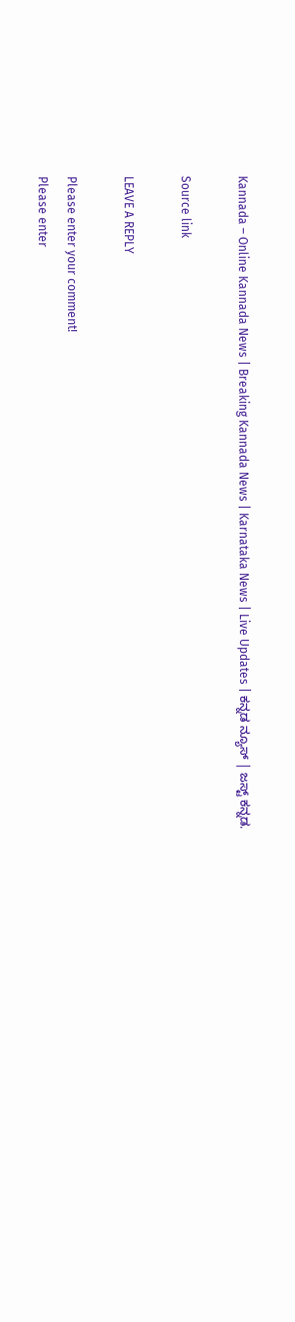Kannada – Online Kannada News | Breaking Kannada News | Karnataka News | Live Updates | ಕನ್ನಡ ನ್ಯೂಸ್ | ಜಸ್ಟ್ ಕನ್ನಡ.

Source link

LEAVE A REPLY

Please enter your comment!
Please enter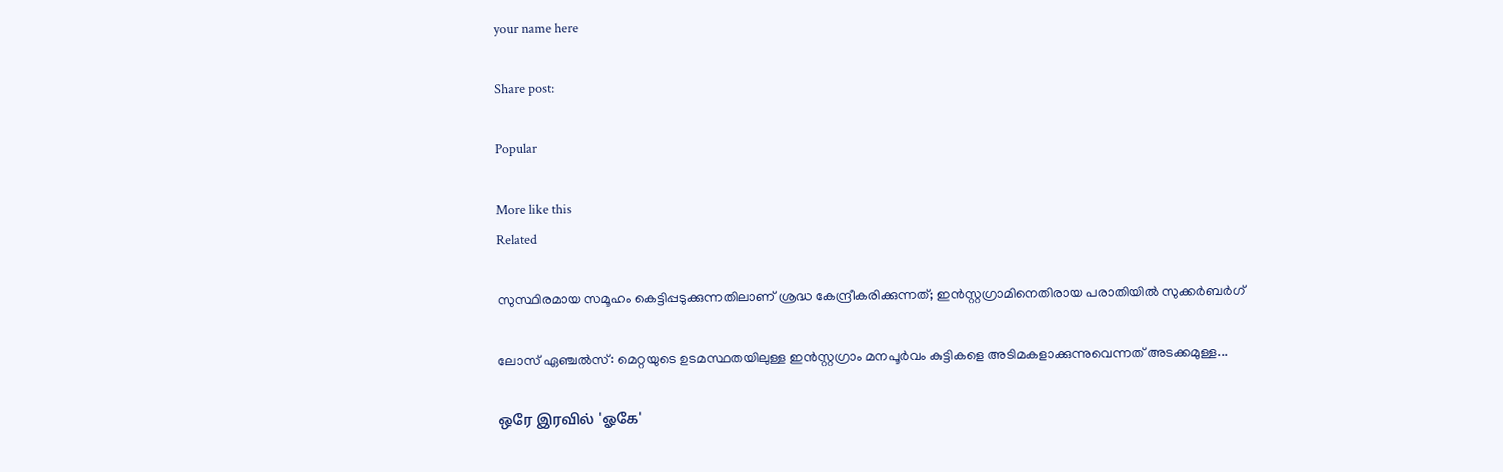your name here

Share post:

Popular

More like this
Related

സുസ്ഥിരമായ സമൂഹം കെട്ടിപ്പടുക്കുന്നതിലാണ് ശ്രദ്ധ കേന്ദ്രീകരിക്കുന്നത്; ഇന്‍സ്റ്റഗ്രാമിനെതിരായ പരാതിയില്‍ സുക്കര്‍ബര്‍ഗ്

ലോസ് ഏഞ്ചല്‍സ്: മെറ്റയുടെ ഉടമസ്ഥതയിലുള്ള ഇന്‍സ്റ്റഗ്രാം മനപൂര്‍വം കുട്ടികളെ അടിമകളാക്കുന്നുവെന്നത് അടക്കമുള്ള...

ஒரே இரவில் 'ஓகே'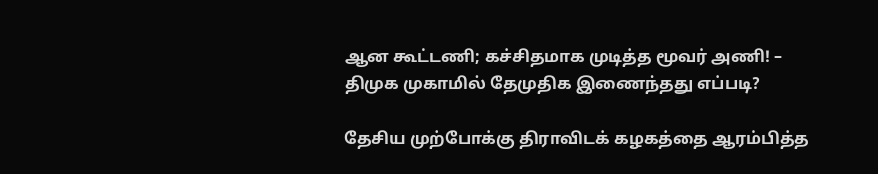ஆன கூட்டணி; கச்சிதமாக முடித்த மூவர் அணி! – திமுக முகாமில் தேமுதிக இணைந்தது எப்படி?

தேசிய முற்போக்கு திராவிடக் கழகத்தை ஆரம்பித்த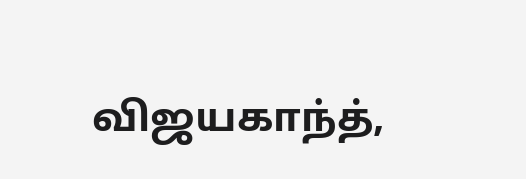விஜயகாந்த்,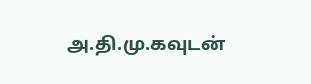அ.தி.மு.கவுடன்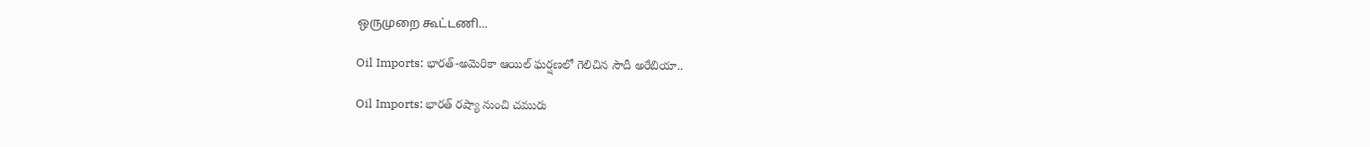ஒருமுறை கூட்டணி...

Oil Imports: భారత్-అమెరికా ఆయిల్ ఘర్షణలో గెలిచిన సౌదీ అరేబియా..

Oil Imports: భారత్ రష్యా నుంచి చమురు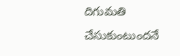దిగుమతి చేసుకుంటుందనే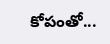కోపంతో...